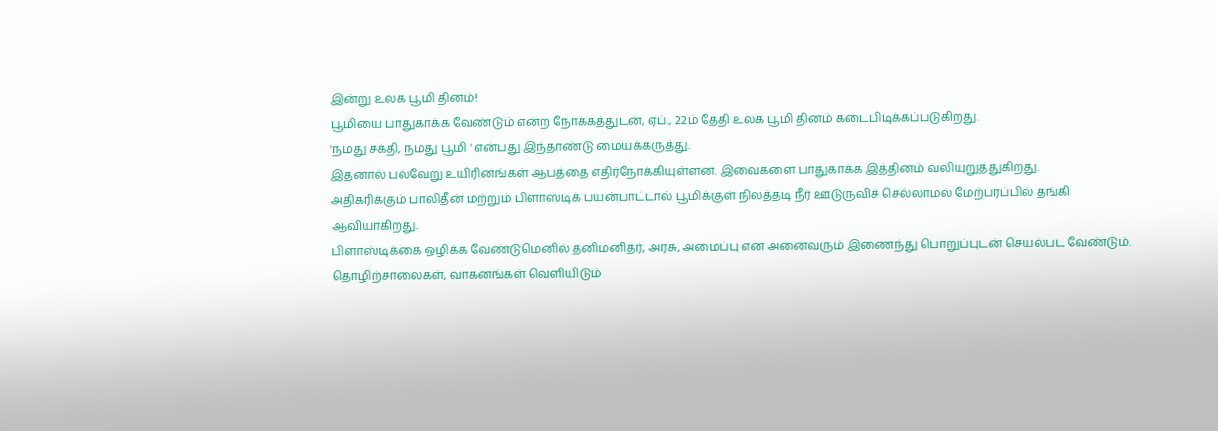இன்று உலக பூமி தினம்!
பூமியை பாதுகாக்க வேண்டும் என்ற நோக்கத்துடன், ஏப்., 22ம் தேதி உலக பூமி தினம் கடைபிடிக்கப்படுகிறது.
'நமது சக்தி, நமது பூமி ' என்பது இந்தாண்டு மையக்கருத்து.
இதனால் பல்வேறு உயிரினங்கள் ஆபத்தை எதிர்நோக்கியுள்ளன. இவைகளை பாதுகாக்க இத்தினம் வலியுறுத்துகிறது.
அதிகரிக்கும் பாலிதீன் மற்றும் பிளாஸ்டிக் பயன்பாட்டால் பூமிக்குள் நிலத்தடி நீர் ஊடுருவிச் செல்லாமல் மேற்பரப்பில் தங்கி ஆவியாகிறது.
பிளாஸ்டிக்கை ஒழிக்க வேண்டுமெனில் தனிமனிதர், அரசு, அமைப்பு என அனைவரும் இணைந்து பொறுப்புடன் செயல்பட வேண்டும்.
தொழிற்சாலைகள், வாகனங்கள் வெளியிடும்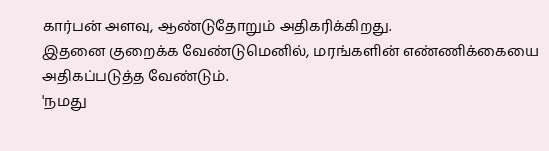கார்பன் அளவு, ஆண்டுதோறும் அதிகரிக்கிறது.
இதனை குறைக்க வேண்டுமெனில், மரங்களின் எண்ணிக்கையை அதிகப்படுத்த வேண்டும்.
'நமது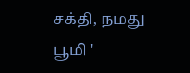சக்தி, நமது பூமி '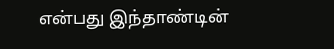என்பது இந்தாண்டின்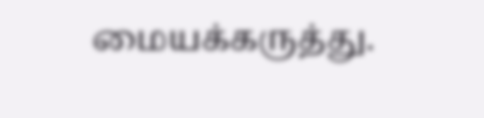மையக்கருத்து.